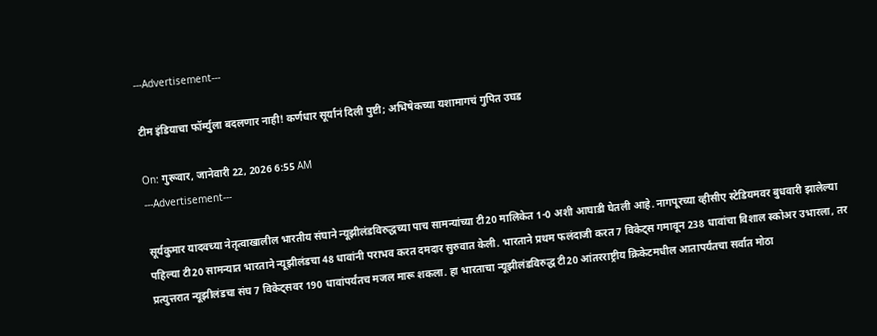---Advertisement---

टीम इंडियाचा फॉर्म्युला बदलणार नाही! कर्णधार सूर्यानं दिली पुष्टी; अभिषेकच्या यशामागचं गुपित उघड

On: गुरूवार, जानेवारी 22, 2026 6:55 AM
---Advertisement---

सूर्यकुमार यादवच्या नेतृत्वाखालील भारतीय संघाने न्यूझीलंडविरुद्धच्या पाच सामन्यांच्या टी20 मालिकेत 1-0 अशी आघाडी घेतली आहे. नागपूरच्या व्हीसीए स्टेडियमवर बुधवारी झालेल्या पहिल्या टी20 सामन्यात भारताने न्यूझीलंडचा 48 धावांनी पराभव करत दमदार सुरुवात केली. भारताने प्रथम फलंदाजी करत 7 विकेट्स गमावून 238 धावांचा विशाल स्कोअर उभारला, तर प्रत्युत्तरात न्यूझीलंडचा संघ 7 विकेट्सवर 190 धावांपर्यंतच मजल मारू शकला. हा भारताचा न्यूझीलंडविरुद्ध टी20 आंतरराष्ट्रीय क्रिकेटमधील आतापर्यंतचा सर्वात मोठा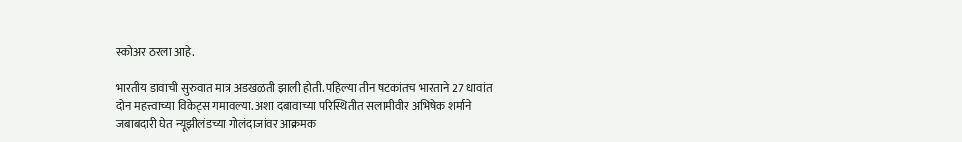स्कोअर ठरला आहे.

भारतीय डावाची सुरुवात मात्र अडखळती झाली होती. पहिल्या तीन षटकांतच भारताने 27 धावांत दोन महत्त्वाच्या विकेट्स गमावल्या. अशा दबावाच्या परिस्थितीत सलामीवीर अभिषेक शर्माने जबाबदारी घेत न्यूझीलंडच्या गोलंदाजांवर आक्रमक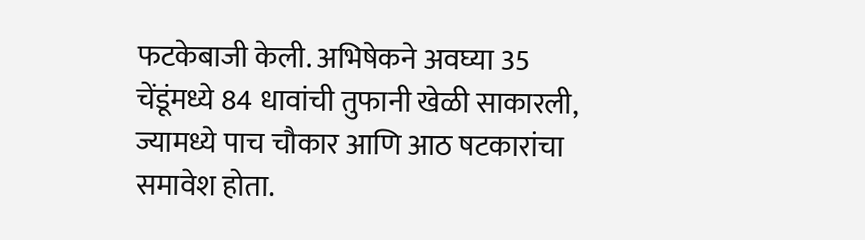फटकेबाजी केली. अभिषेकने अवघ्या 35 चेंडूंमध्ये 84 धावांची तुफानी खेळी साकारली, ज्यामध्ये पाच चौकार आणि आठ षटकारांचा समावेश होता.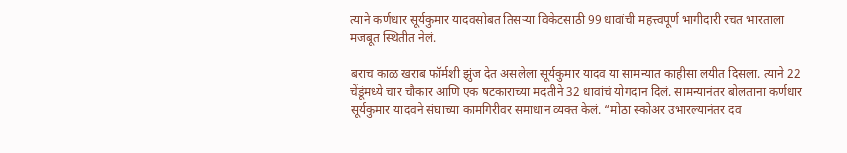त्याने कर्णधार सूर्यकुमार यादवसोबत तिसऱ्या विकेटसाठी 99 धावांची महत्त्वपूर्ण भागीदारी रचत भारताला मजबूत स्थितीत नेलं.

बराच काळ खराब फॉर्मशी झुंज देत असलेला सूर्यकुमार यादव या सामन्यात काहीसा लयीत दिसला. त्याने 22 चेंडूंमध्ये चार चौकार आणि एक षटकाराच्या मदतीने 32 धावांचं योगदान दिलं. सामन्यानंतर बोलताना कर्णधार सूर्यकुमार यादवने संघाच्या कामगिरीवर समाधान व्यक्त केलं. “मोठा स्कोअर उभारल्यानंतर दव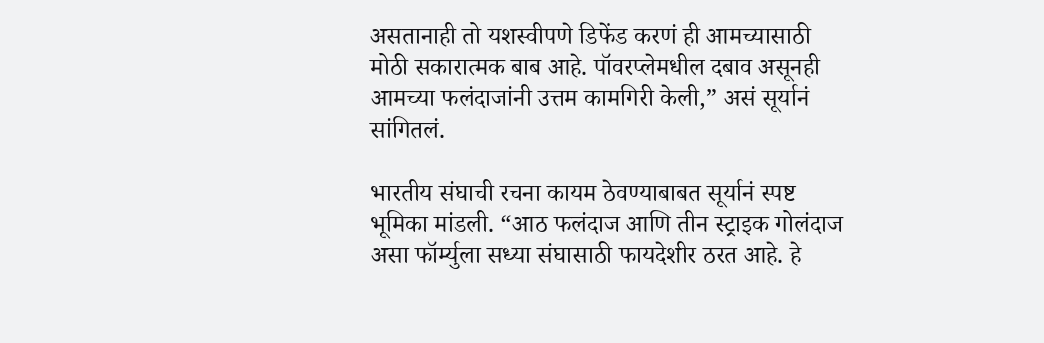असतानाही तो यशस्वीपणे डिफेंड करणं ही आमच्यासाठी मोठी सकारात्मक बाब आहे. पॉवरप्लेमधील दबाव असूनही आमच्या फलंदाजांनी उत्तम कामगिरी केली,” असं सूर्यानं सांगितलं.

भारतीय संघाची रचना कायम ठेवण्याबाबत सूर्यानं स्पष्ट भूमिका मांडली. “आठ फलंदाज आणि तीन स्ट्राइक गोलंदाज असा फॉर्म्युला सध्या संघासाठी फायदेशीर ठरत आहे. हे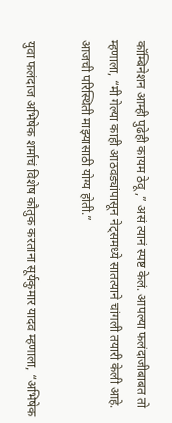कॉम्बिनेशन आम्ही पुढेही कायम ठेवू,” असं त्यानं स्पष्ट केलं. आपल्या फलंदाजीबाबत तो म्हणाला, “मी गेल्या काही आठवड्यांपासून नेट्समध्ये सातत्याने चांगली तयारी केली आहे. आजची परिस्थिती माझ्यासाठी योग्य होती.”

युवा फलंदाज अभिषेक शर्माचं विशेष कौतुक करताना सूर्यकुमार यादव म्हणाला, “अभिषेक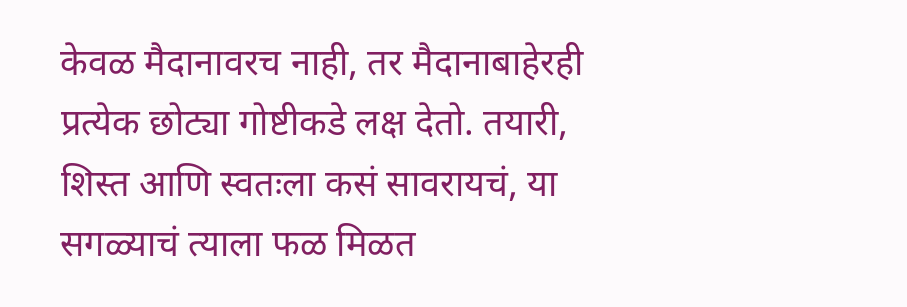केवळ मैदानावरच नाही, तर मैदानाबाहेरही प्रत्येक छोट्या गोष्टीकडे लक्ष देतो. तयारी, शिस्त आणि स्वतःला कसं सावरायचं, या सगळ्याचं त्याला फळ मिळत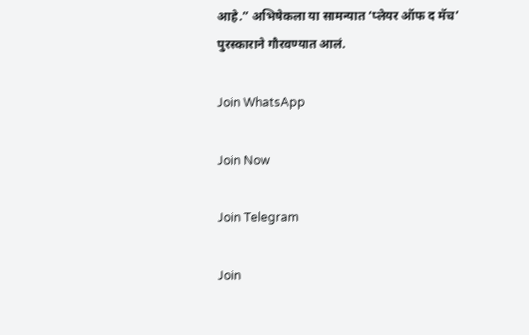आहे.” अभिषेकला या सामन्यात ‘प्लेयर ऑफ द मॅच’ पुरस्काराने गौरवण्यात आलं.

Join WhatsApp

Join Now

Join Telegram

Join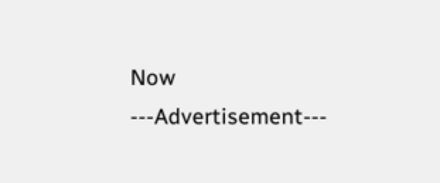Now
---Advertisement---